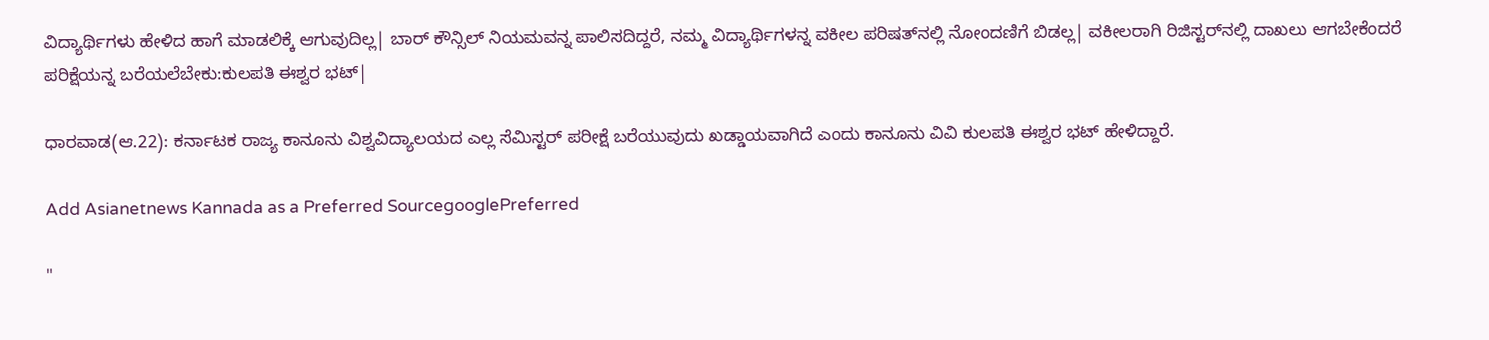ವಿದ್ಯಾರ್ಥಿಗಳು ಹೇಳಿದ ಹಾಗೆ ಮಾಡಲಿಕ್ಕೆ ಆಗುವುದಿಲ್ಲ| ಬಾರ್ ಕೌನ್ಸಿಲ್ ನಿಯಮವನ್ನ ಪಾಲಿಸದಿದ್ದರೆ, ನಮ್ಮ ವಿದ್ಯಾರ್ಥಿಗಳನ್ನ ವಕೀಲ ಪರಿಷತ್‌ನಲ್ಲಿ ನೋಂದಣಿಗೆ ಬಿಡಲ್ಲ| ವಕೀಲರಾಗಿ ರಿಜಿಸ್ಟರ್‌ನಲ್ಲಿ ದಾಖಲು ಆಗಬೇಕೆಂದರೆ ಪರಿಕ್ಷೆಯನ್ನ ಬರೆಯಲೆಬೇಕು:ಕುಲಪತಿ ಈಶ್ವರ ಭಟ್|

ಧಾರವಾಡ(ಆ.22): ಕರ್ನಾಟಕ ರಾಜ್ಯ ಕಾನೂನು ವಿಶ್ವವಿದ್ಯಾಲಯದ ಎಲ್ಲ ಸೆಮಿಸ್ಟರ್ ಪರೀಕ್ಷೆ ಬರೆಯುವುದು ಖಡ್ಡಾಯವಾಗಿದೆ ಎಂದು ಕಾನೂನು ವಿವಿ ಕುಲಪತಿ ಈಶ್ವರ ಭಟ್ ಹೇಳಿದ್ದಾರೆ.

Add Asianetnews Kannada as a Preferred SourcegooglePreferred

"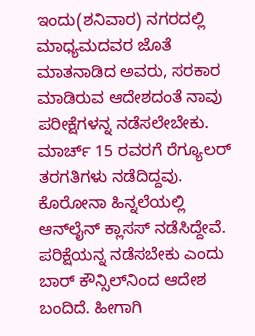ಇಂದು(ಶನಿವಾರ) ನಗರದಲ್ಲಿ ಮಾಧ್ಯಮದವರ ಜೊತೆ ಮಾತನಾಡಿದ ಅವರು, ಸರಕಾರ ಮಾಡಿರುವ ಆದೇಶದಂತೆ ನಾವು ಪರೀಕ್ಷೆಗಳನ್ನ ನಡೆಸಲೇಬೇಕು. ಮಾರ್ಚ್‌ 15 ರವರಗೆ ರೆಗ್ಯೂಲರ್‌ ತರಗತಿಗಳು ನಡೆದಿದ್ದವು. ಕೊರೋನಾ ಹಿನ್ನಲೆಯಲ್ಲಿ ಆನ್‌ಲೈನ್ ಕ್ಲಾಸಸ್ ನಡೆಸಿದ್ದೇವೆ. ಪರಿಕ್ಷೆಯನ್ನ ನಡೆಸಬೇಕು ಎಂದು ಬಾರ್ ಕೌನ್ಸಿಲ್‌ನಿಂದ ಆದೇಶ ಬಂದಿದೆ. ಹೀಗಾಗಿ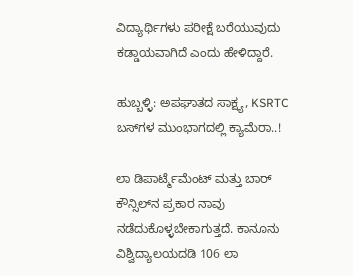ವಿದ್ಯಾರ್ಥಿಗಳು ಪರೀಕ್ಷೆ ಬರೆಯುವುದು ಕಡ್ಡಾಯವಾಗಿದೆ ಎಂದು ಹೇಳಿದ್ದಾರೆ.

ಹುಬ್ಬಳ್ಳಿ: ಅಪಘಾತದ ಸಾಕ್ಷ್ಯ, KSRTC ಬಸ್‌ಗಳ ಮುಂಭಾಗದಲ್ಲಿ ಕ್ಯಾಮೆರಾ..!

ಲಾ ಡಿಪಾರ್ಟ್ಮೆಮೆಂಟ್ ಮತ್ತು ಬಾರ್ ಕೌನ್ಸಿಲ್‌ನ ಪ್ರಕಾರ ನಾವು ನಡೆದುಕೊಳ್ಳಬೇಕಾಗುತ್ತದೆ. ಕಾನೂನು ವಿಶ್ವಿದ್ಯಾಲಯದಡಿ 106 ಲಾ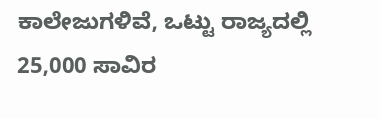ಕಾಲೇಜುಗಳಿವೆ, ಒಟ್ಟು ರಾಜ್ಯದಲ್ಲಿ 25,000 ಸಾವಿರ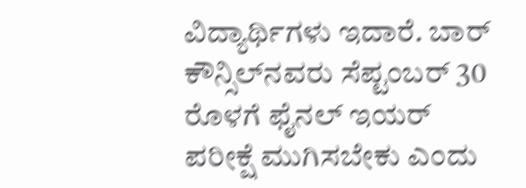ವಿದ್ಯಾರ್ಥಿಗಳು ಇದಾರೆ. ಬಾರ್ ಕೌನ್ಸಿಲ್‌ನವರು ಸೆಪ್ಟಂಬರ್‌ 30 ರೊಳಗೆ ಫೈನಲ್ ಇಯರ್‌ ಪರೀಕ್ಷೆ ಮುಗಿಸಬೇಕು ಎಂದು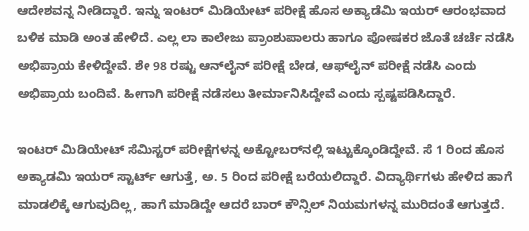ಆದೇಶವನ್ನ ನೀಡಿದ್ದಾರೆ. ಇನ್ನು ಇಂಟರ್ ಮಿಡಿಯೇಟ್ ಪರೀಕ್ಷೆ ಹೊಸ ಅಕ್ಯಾಡೆಮಿ ಇಯರ್ ಆರಂಭವಾದ ಬಳಿಕ ಮಾಡಿ ಅಂತ ಹೇಳಿದೆ. ಎಲ್ಲ ಲಾ ಕಾಲೇಜು ಪ್ರಾಂಶುಪಾಲರು ಹಾಗೂ ಪೋಷಕರ ಜೊತೆ ಚರ್ಚೆ ನಡೆಸಿ ಅಭಿಪ್ರಾಯ ಕೇಳಿದ್ದೇವೆ. ಶೇ 98 ರಷ್ಟು ಆನ್‌ಲೈನ್ ಪರೀಕ್ಷೆ ಬೇಡ, ಆಫ್‌ಲೈನ್ ಪರೀಕ್ಷೆ ನಡೆಸಿ ಎಂದು ಅಭಿಪ್ರಾಯ ಬಂದಿವೆ. ಹೀಗಾಗಿ ಪರೀಕ್ಷೆ ನಡೆಸಲು ತೀರ್ಮಾನಿಸಿದ್ದೇವೆ ಎಂದು ಸ್ಪಷ್ಟಪಡಿಸಿದ್ದಾರೆ.

ಇಂಟರ್ ಮಿಡಿಯೇಟ್ ಸೆಮಿಸ್ಟರ್ ಪರೀಕ್ಷೆಗಳನ್ನ ಅಕ್ಟೋಬರ್‌ನಲ್ಲಿ ಇಟ್ಟುಕ್ಕೊಂಡಿದ್ದೇವೆ. ಸೆ 1 ರಿಂದ ಹೊಸ ಅಕ್ಯಾಡಮಿ ಇಯರ್ ಸ್ಟಾರ್ಟ್‌ ಆಗುತ್ತೆ, ಅ. 5 ರಿಂದ ಪರೀಕ್ಷೆ ಬರೆಯಲಿದ್ದಾರೆ. ವಿದ್ಯಾರ್ಥಿಗಳು ಹೇಳಿದ ಹಾಗೆ ಮಾಡಲಿಕ್ಕೆ ಆಗುವುದಿಲ್ಲ, ಹಾಗೆ ಮಾಡಿದ್ದೇ ಆದರೆ ಬಾರ್ ಕೌನ್ಸಿಲ್ ನಿಯಮಗಳನ್ನ ಮುರಿದಂತೆ ಆಗುತ್ತದೆ.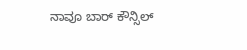ನಾವೂ ಬಾರ್ ಕೌನ್ಸಿಲ್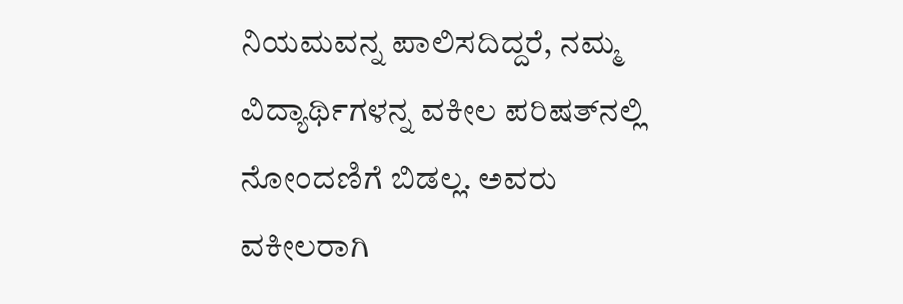ನಿಯಮವನ್ನ ಪಾಲಿಸದಿದ್ದರೆ, ನಮ್ಮ ವಿದ್ಯಾರ್ಥಿಗಳನ್ನ ವಕೀಲ ಪರಿಷತ್‌ನಲ್ಲಿ ನೋಂದಣಿಗೆ ಬಿಡಲ್ಲ. ಅವರು ವಕೀಲರಾಗಿ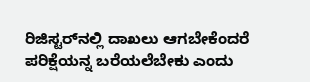ರಿಜಿಸ್ಟರ್‌ನಲ್ಲಿ ದಾಖಲು ಆಗಬೇಕೆಂದರೆ ಪರಿಕ್ಷೆಯನ್ನ ಬರೆಯಲೆಬೇಕು ಎಂದು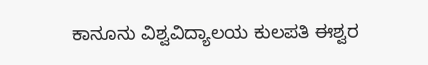ಕಾನೂನು ವಿಶ್ವವಿದ್ಯಾಲಯ ಕುಲಪತಿ ಈಶ್ವರ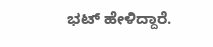ಭಟ್ ಹೇಳಿದ್ದಾರೆ.